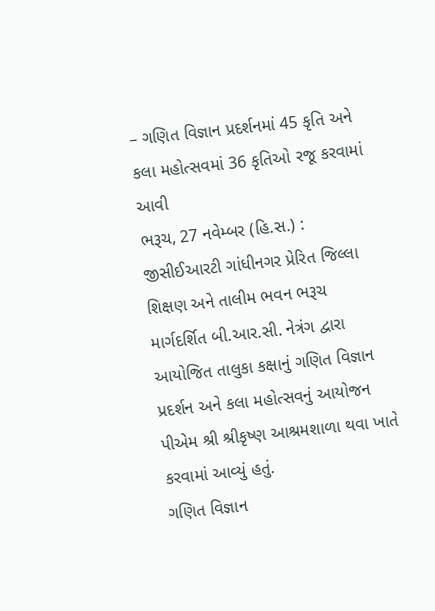– ગણિત વિજ્ઞાન પ્રદર્શનમાં 45 કૃતિ અને કલા મહોત્સવમાં 36 કૃતિઓ રજૂ કરવામાં આવી
ભરૂચ, 27 નવેમ્બર (હિ.સ.) : જીસીઈઆરટી ગાંધીનગર પ્રેરિત જિલ્લા શિક્ષણ અને તાલીમ ભવન ભરૂચ માર્ગદર્શિત બી.આર.સી. નેત્રંગ દ્વારા આયોજિત તાલુકા કક્ષાનું ગણિત વિજ્ઞાન પ્રદર્શન અને કલા મહોત્સવનું આયોજન પીએમ શ્રી શ્રીકૃષ્ણ આશ્રમશાળા થવા ખાતે કરવામાં આવ્યું હતું.
ગણિત વિજ્ઞાન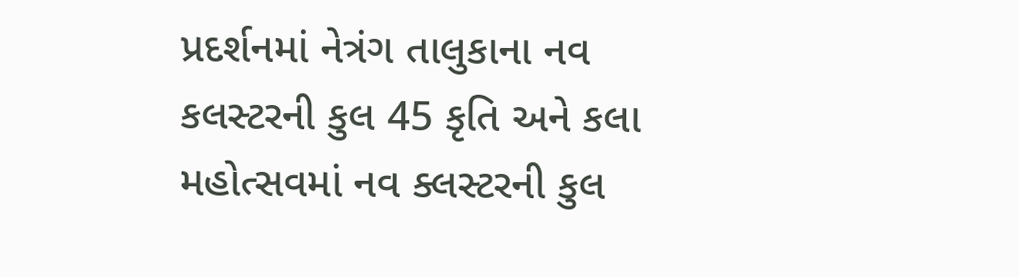પ્રદર્શનમાં નેત્રંગ તાલુકાના નવ કલસ્ટરની કુલ 45 કૃતિ અને કલા મહોત્સવમાં નવ ક્લસ્ટરની કુલ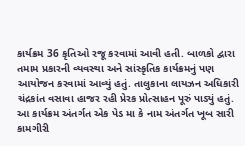કાર્યક્રમ 36 કૃતિઓ રજૂ કરવામાં આવી હતી. બાળકો દ્વારા તમામ પ્રકારની વ્યવસ્થા અને સાંસ્કૃતિક કાર્યક્રમનું પણ આયોજન કરવામાં આવ્યું હતું. તાલુકાના લાયઝન અધિકારી ચંદ્રકાંત વસાવા હાજર રહી પ્રેરક પ્રોત્સાહન પૂરું પાડ્યું હતું.
આ કાર્યક્રમ અંતર્ગત એક પેડ મા કે નામ અંતર્ગત ખૂબ સારી કામગીરી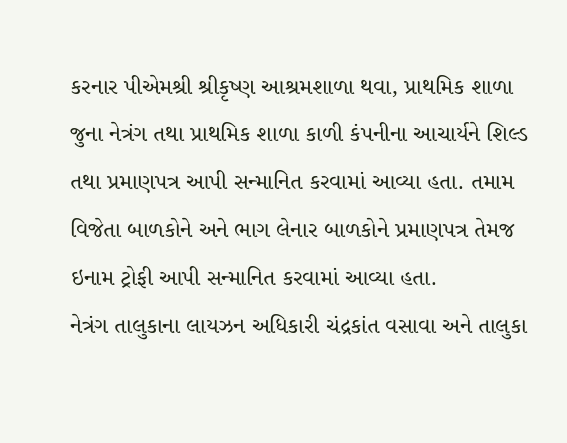કરનાર પીએમશ્રી શ્રીકૃષ્ણ આશ્રમશાળા થવા, પ્રાથમિક શાળા જુના નેત્રંગ તથા પ્રાથમિક શાળા કાળી કંપનીના આચાર્યને શિલ્ડ તથા પ્રમાણપત્ર આપી સન્માનિત કરવામાં આવ્યા હતા. તમામ વિજેતા બાળકોને અને ભાગ લેનાર બાળકોને પ્રમાણપત્ર તેમજ ઇનામ ટ્રોફી આપી સન્માનિત કરવામાં આવ્યા હતા.
નેત્રંગ તાલુકાના લાયઝન અધિકારી ચંદ્રકાંત વસાવા અને તાલુકા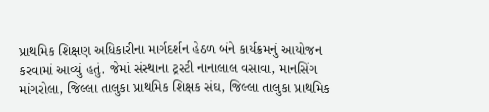પ્રાથમિક શિક્ષણ અધિકારીના માર્ગદર્શન હેઠળ બંને કાર્યક્રમનું આયોજન કરવામાં આવ્યું હતું. જેમાં સંસ્થાના ટ્રસ્ટી નાનાલાલ વસાવા, માનસિંગ માંગરોલા, જિલ્લા તાલુકા પ્રાથમિક શિક્ષક સંઘ, જિલ્લા તાલુકા પ્રાથમિક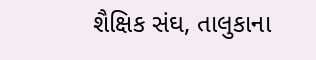શૈક્ષિક સંઘ, તાલુકાના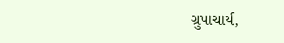ગ્રુપાચાર્ય,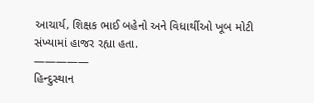આચાર્ય, શિક્ષક ભાઈ બહેનો અને વિધાર્થીઓ ખૂબ મોટી સંખ્યામાં હાજર રહ્યા હતા.
—————
હિન્દુસ્થાન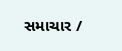સમાચાર /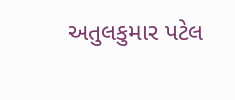અતુલકુમાર પટેલ